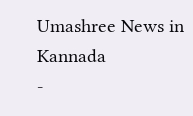Umashree News in Kannada
-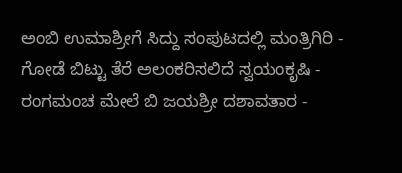ಅಂಬಿ ಉಮಾಶ್ರೀಗೆ ಸಿದ್ದು ಸಂಪುಟದಲ್ಲಿ ಮಂತ್ರಿಗಿರಿ -
ಗೋಡೆ ಬಿಟ್ಟು ತೆರೆ ಅಲಂಕರಿಸಲಿದೆ ಸ್ವಯಂಕೃಷಿ -
ರಂಗಮಂಚ ಮೇಲೆ ಬಿ ಜಯಶ್ರೀ ದಶಾವತಾರ -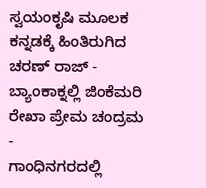ಸ್ವಯಂಕೃಷಿ ಮೂಲಕ ಕನ್ನಡಕ್ಕೆ ಹಿಂತಿರುಗಿದ ಚರಣ್ ರಾಜ್ -
ಬ್ಯಾಂಕಾಕ್ನಲ್ಲಿ ಜಿಂಕೆಮರಿ ರೇಖಾ ಪ್ರೇಮ ಚಂದ್ರಮ -
ಗಾಂಧಿನಗರದಲ್ಲಿ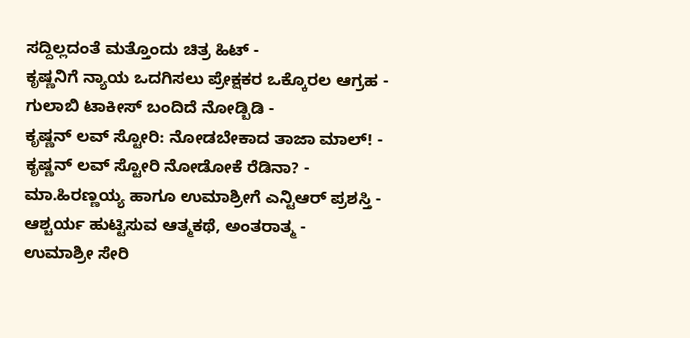ಸದ್ದಿಲ್ಲದಂತೆ ಮತ್ತೊಂದು ಚಿತ್ರ ಹಿಟ್ -
ಕೃಷ್ಣನಿಗೆ ನ್ಯಾಯ ಒದಗಿಸಲು ಪ್ರೇಕ್ಷಕರ ಒಕ್ಕೊರಲ ಆಗ್ರಹ -
ಗುಲಾಬಿ ಟಾಕೀಸ್ ಬಂದಿದೆ ನೋಡ್ಬಿಡಿ -
ಕೃಷ್ಣನ್ ಲವ್ ಸ್ಟೋರಿ: ನೋಡಬೇಕಾದ ತಾಜಾ ಮಾಲ್! -
ಕೃಷ್ಣನ್ ಲವ್ ಸ್ಟೋರಿ ನೋಡೋಕೆ ರೆಡಿನಾ? -
ಮಾ.ಹಿರಣ್ಣಯ್ಯ ಹಾಗೂ ಉಮಾಶ್ರೀಗೆ ಎನ್ಟಿಆರ್ ಪ್ರಶಸ್ತಿ -
ಆಶ್ಚರ್ಯ ಹುಟ್ಟಿಸುವ ಆತ್ಮಕಥೆ, ಅಂತರಾತ್ಮ -
ಉಮಾಶ್ರೀ ಸೇರಿ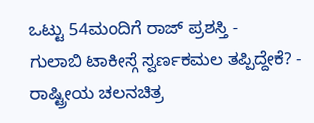ಒಟ್ಟು 54ಮಂದಿಗೆ ರಾಜ್ ಪ್ರಶಸ್ತಿ -
ಗುಲಾಬಿ ಟಾಕೀಸ್ಗೆ ಸ್ವರ್ಣಕಮಲ ತಪ್ಪಿದ್ದೇಕೆ? -
ರಾಷ್ಟ್ರೀಯ ಚಲನಚಿತ್ರ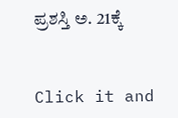ಪ್ರಶಸ್ತಿ ಅ. 21ಕ್ಕೆ


Click it and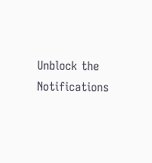Unblock the Notifications